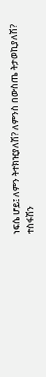ነፍሴ ሆይ፤ ለምን ትተክዢያለሽ? ለምንስ በውስጤ ትታወኪያለሽ? ተስፋሽን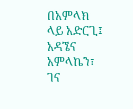በአምላክ ላይ አድርጊ፤ አዳኜና አምላኬን፣ ገና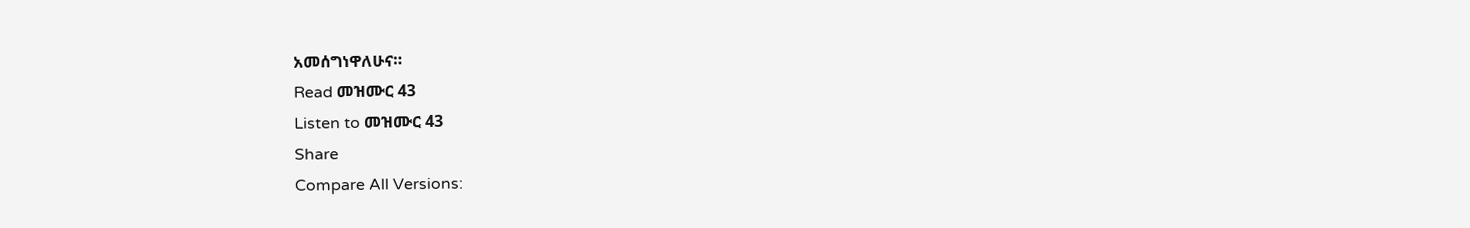አመሰግነዋለሁና።
Read መዝሙር 43
Listen to መዝሙር 43
Share
Compare All Versions: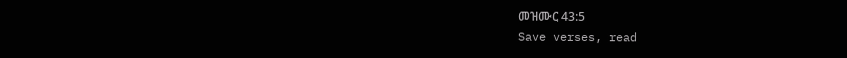መዝሙር 43:5
Save verses, read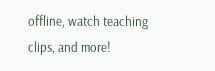offline, watch teaching clips, and more!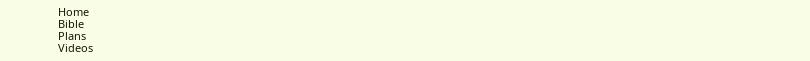Home
Bible
Plans
Videos